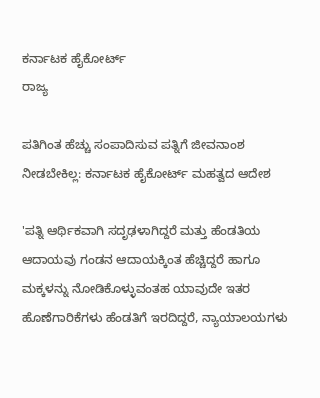ಕರ್ನಾಟಕ ಹೈಕೋರ್ಟ್
ರಾಜ್ಯ

ಪತಿಗಿಂತ ಹೆಚ್ಚು ಸಂಪಾದಿಸುವ ಪತ್ನಿಗೆ ಜೀವನಾಂಶ ನೀಡಬೇಕಿಲ್ಲ: ಕರ್ನಾಟಕ ಹೈಕೋರ್ಟ್ ಮಹತ್ವದ ಆದೇಶ

'ಪತ್ನಿ ಆರ್ಥಿಕವಾಗಿ ಸದೃಢಳಾಗಿದ್ದರೆ ಮತ್ತು ಹೆಂಡತಿಯ ಆದಾಯವು ಗಂಡನ ಆದಾಯಕ್ಕಿಂತ ಹೆಚ್ಚಿದ್ದರೆ ಹಾಗೂ ಮಕ್ಕಳನ್ನು ನೋಡಿಕೊಳ್ಳುವಂತಹ ಯಾವುದೇ ಇತರ ಹೊಣೆಗಾರಿಕೆಗಳು ಹೆಂಡತಿಗೆ ಇರದಿದ್ದರೆ, ನ್ಯಾಯಾಲಯಗಳು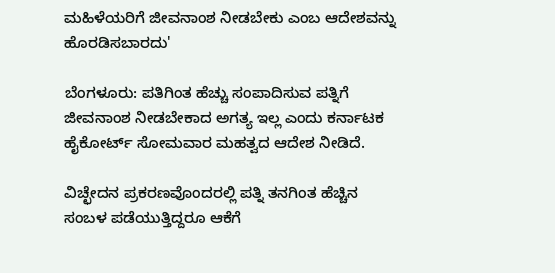ಮಹಿಳೆಯರಿಗೆ ಜೀವನಾಂಶ ನೀಡಬೇಕು ಎಂಬ ಆದೇಶವನ್ನು ಹೊರಡಿಸಬಾರದು'

ಬೆಂಗಳೂರು: ಪತಿಗಿಂತ ಹೆಚ್ಚು ಸಂಪಾದಿಸುವ ಪತ್ನಿಗೆ ಜೀವನಾಂಶ ನೀಡಬೇಕಾದ ಅಗತ್ಯ ಇಲ್ಲ ಎಂದು ಕರ್ನಾಟಕ ಹೈಕೋರ್ಟ್ ಸೋಮವಾರ ಮಹತ್ವದ ಆದೇಶ ನೀಡಿದೆ.

ವಿಚ್ಛೇದನ ಪ್ರಕರಣವೊಂದರಲ್ಲಿ ಪತ್ನಿ ತನಗಿಂತ ಹೆಚ್ಚಿನ ಸಂಬಳ ಪಡೆಯುತ್ತಿದ್ದರೂ ಆಕೆಗೆ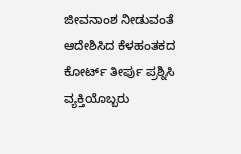ಜೀವನಾಂಶ ನೀಡುವಂತೆ ಆದೇಶಿಸಿದ ಕೆಳಹಂತಕದ ಕೋರ್ಟ್ ತೀರ್ಪು ಪ್ರಶ್ನಿಸಿ ವ್ಯಕ್ತಿಯೊಬ್ಬರು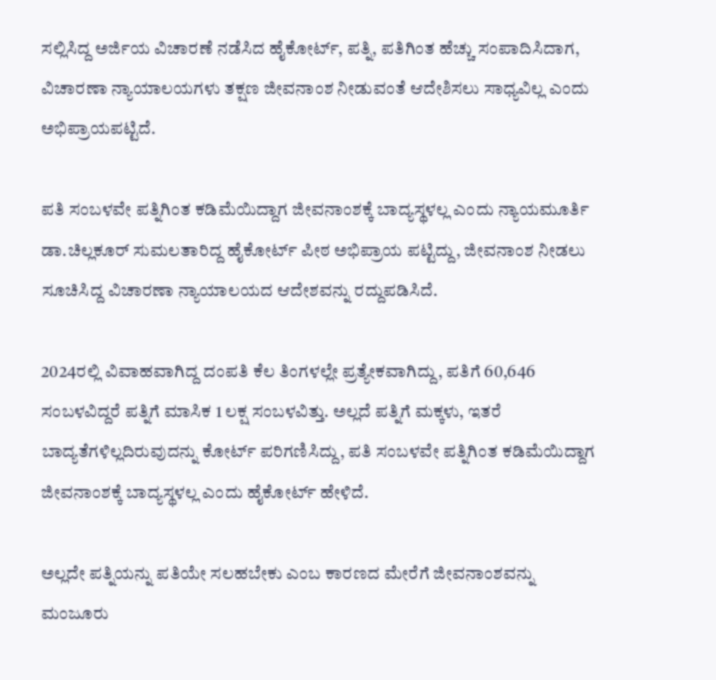ಸಲ್ಲಿಸಿದ್ದ ಅರ್ಜಿಯ ವಿಚಾರಣೆ ನಡೆಸಿದ ಹೈಕೋರ್ಟ್, ಪತ್ನಿ, ಪತಿಗಿಂತ ಹೆಚ್ಚು ಸಂಪಾದಿಸಿದಾಗ, ವಿಚಾರಣಾ ನ್ಯಾಯಾಲಯಗಳು ತಕ್ಷಣ ಜೀವನಾಂಶ ನೀಡುವಂತೆ ಆದೇಶಿಸಲು ಸಾಧ್ಯವಿಲ್ಲ ಎಂದು ಅಭಿಪ್ರಾಯಪಟ್ಟಿದೆ.

ಪತಿ ಸಂಬಳವೇ ಪತ್ನಿಗಿಂತ ಕಡಿಮೆಯಿದ್ದಾಗ ಜೀವನಾಂಶಕ್ಕೆ ಬಾದ್ಯಸ್ಥಳಲ್ಲ ಎಂದು ನ್ಯಾಯಮೂರ್ತಿ ಡಾ.ಚಿಲ್ಲಕೂರ್ ಸುಮಲತಾರಿದ್ದ ಹೈಕೋರ್ಟ್ ಪೀಠ ಅಭಿಪ್ರಾಯ ಪಟ್ಟಿದ್ದು, ಜೀವನಾಂಶ ನೀಡಲು ಸೂಚಿಸಿದ್ದ ವಿಚಾರಣಾ ನ್ಯಾಯಾಲಯದ ಆದೇಶವನ್ನು ರದ್ದುಪಡಿಸಿದೆ.

2024ರಲ್ಲಿ ವಿವಾಹವಾಗಿದ್ದ ದಂಪತಿ ಕೆಲ ತಿಂಗಳಲ್ಲೇ ಪ್ರತ್ಯೇಕವಾಗಿದ್ದು, ಪತಿಗೆ 60,646 ಸಂಬಳವಿದ್ದರೆ ಪತ್ನಿಗೆ ಮಾಸಿಕ 1 ಲಕ್ಷ ಸಂಬಳವಿತ್ತು. ಅಲ್ಲದೆ ಪತ್ನಿಗೆ ಮಕ್ಕಳು, ಇತರೆ ಬಾದ್ಯತೆಗಳಿಲ್ಲದಿರುವುದನ್ನು ಕೋರ್ಟ್ ಪರಿಗಣಿಸಿದ್ದು, ಪತಿ ಸಂಬಳವೇ ಪತ್ನಿಗಿಂತ ಕಡಿಮೆಯಿದ್ದಾಗ ಜೀವನಾಂಶಕ್ಕೆ ಬಾದ್ಯಸ್ಥಳಲ್ಲ ಎಂದು ಹೈಕೋರ್ಟ್ ಹೇಳಿದೆ.

ಅಲ್ಲದೇ ಪತ್ನಿಯನ್ನು ಪತಿಯೇ ಸಲಹಬೇಕು ಎಂಬ ಕಾರಣದ ಮೇರೆಗೆ ಜೀವನಾಂಶವನ್ನು ಮಂಜೂರು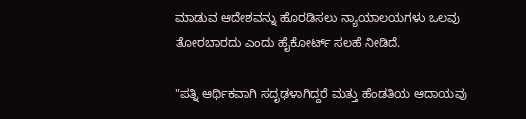ಮಾಡುವ ಆದೇಶವನ್ನು ಹೊರಡಿಸಲು ನ್ಯಾಯಾಲಯಗಳು ಒಲವು ತೋರಬಾರದು ಎಂದು ಹೈಕೋರ್ಟ್ ಸಲಹೆ ನೀಡಿದೆ.

"ಪತ್ನಿ ಆರ್ಥಿಕವಾಗಿ ಸದೃಢಳಾಗಿದ್ದರೆ ಮತ್ತು ಹೆಂಡತಿಯ ಆದಾಯವು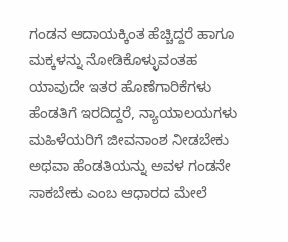ಗಂಡನ ಆದಾಯಕ್ಕಿಂತ ಹೆಚ್ಚಿದ್ದರೆ ಹಾಗೂ ಮಕ್ಕಳನ್ನು ನೋಡಿಕೊಳ್ಳುವಂತಹ ಯಾವುದೇ ಇತರ ಹೊಣೆಗಾರಿಕೆಗಳು ಹೆಂಡತಿಗೆ ಇರದಿದ್ದರೆ, ನ್ಯಾಯಾಲಯಗಳು ಮಹಿಳೆಯರಿಗೆ ಜೀವನಾಂಶ ನೀಡಬೇಕು ಅಥವಾ ಹೆಂಡತಿಯನ್ನು ಅವಳ ಗಂಡನೇ ಸಾಕಬೇಕು ಎಂಬ ಆಧಾರದ ಮೇಲೆ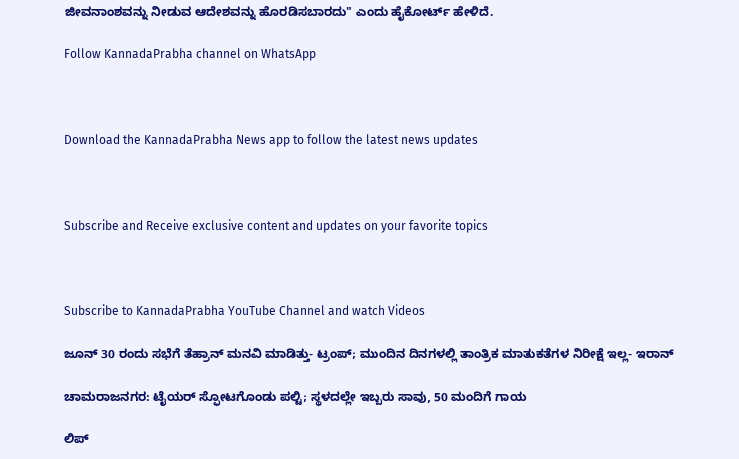ಜೀವನಾಂಶವನ್ನು ನೀಡುವ ಆದೇಶವನ್ನು ಹೊರಡಿಸಬಾರದು" ಎಂದು ಹೈಕೋರ್ಟ್ ಹೇಳಿದೆ.

Follow KannadaPrabha channel on WhatsApp



Download the KannadaPrabha News app to follow the latest news updates



Subscribe and Receive exclusive content and updates on your favorite topics



Subscribe to KannadaPrabha YouTube Channel and watch Videos

ಜೂನ್ 30 ರಂದು ಸಭೆಗೆ ತೆಹ್ರಾನ್‌ ಮನವಿ ಮಾಡಿತ್ತು- ಟ್ರಂಪ್; ಮುಂದಿನ ದಿನಗಳಲ್ಲಿ ತಾಂತ್ರಿಕ ಮಾತುಕತೆಗಳ ನಿರೀಕ್ಷೆ ಇಲ್ಲ- ಇರಾನ್

ಚಾಮರಾಜನಗರ: ಟೈಯರ್ ಸ್ಫೋಟಗೊಂಡು ಪಲ್ಟಿ; ಸ್ಥಳದಲ್ಲೇ ಇಬ್ಬರು ಸಾವು, 50 ಮಂದಿಗೆ ಗಾಯ

ಲಿಪ್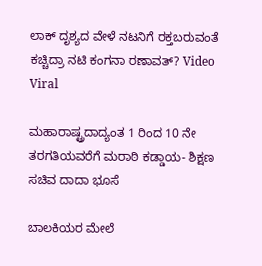ಲಾಕ್ ದೃಶ್ಯದ ವೇಳೆ ನಟನಿಗೆ ರಕ್ತಬರುವಂತೆ ಕಚ್ಚಿದ್ರಾ ನಟಿ ಕಂಗನಾ ರಣಾವತ್? Video Viral

ಮಹಾರಾಷ್ಟ್ರದಾದ್ಯಂತ 1 ರಿಂದ 10 ನೇ ತರಗತಿಯವರೆಗೆ ಮರಾಠಿ ಕಡ್ಡಾಯ- ಶಿಕ್ಷಣ ಸಚಿವ ದಾದಾ ಭೂಸೆ

ಬಾಲಕಿಯರ ಮೇಲೆ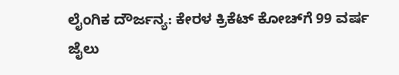ಲೈಂಗಿಕ ದೌರ್ಜನ್ಯ: ಕೇರಳ ಕ್ರಿಕೆಟ್ ಕೋಚ್‌ಗೆ 99 ವರ್ಷ ಜೈಲು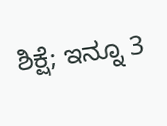ಶಿಕ್ಷೆ; ಇನ್ನೂ 3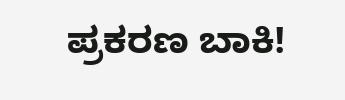ಪ್ರಕರಣ ಬಾಕಿ!